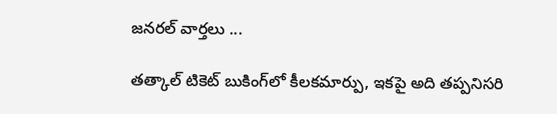జనరల్ వార్తలు ...

తత్కాల్ టికెట్ బుకింగ్‌లో కీలకమార్పు, ఇకపై అది తప్పనిసరి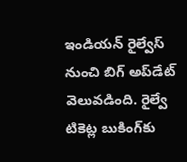ఇండియన్ రైల్వేస్ నుంచి బిగ్ అప్‌డేట్ వెలువడింది. రైల్వే టికెట్ల బుకింగ్‌కు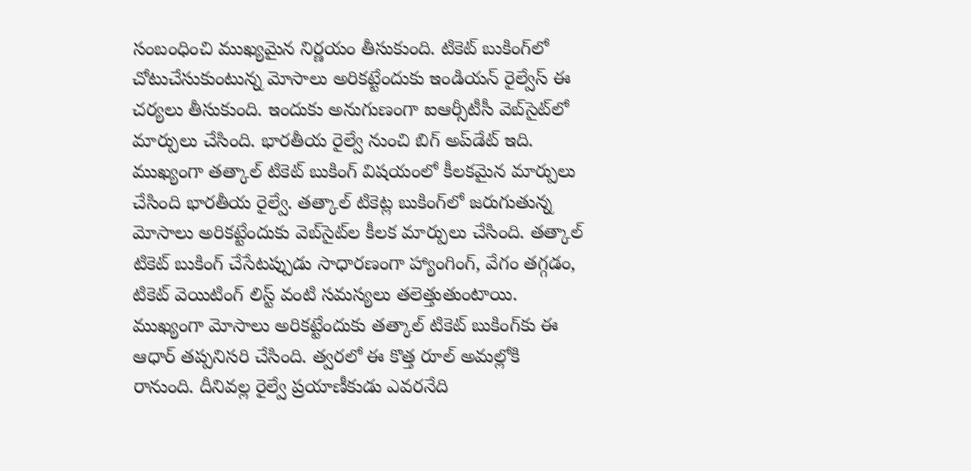సంబంధించి ముఖ్యమైన నిర్ణయం తీసుకుంది. టికెట్ బుకింగ్‌లో చోటుచేసుకుంటున్న మోసాలు అరికట్టేందుకు ఇండియన్ రైల్వేస్ ఈ చర్యలు తీసుకుంది. ఇందుకు అనుగుణంగా ఐఆర్సీటీసీ వెబ్‌సైట్‌లో మార్పులు చేసింది. భారతీయ రైల్వే నుంచి బిగ్ అప్‌డేట్ ఇది. ముఖ్యంగా తత్కాల్ టికెట్ బుకింగ్ విషయంలో కీలకమైన మార్పులు చేసింది భారతీయ రైల్వే. తత్కాల్ టికెట్ల బుకింగ్‌లో జరుగుతున్న మోసాలు అరికట్టేందుకు వెబ్‌సైట్‌ల కీలక మార్పులు చేసింది. తత్కాల్ టికెట్ బుకింగ్ చేసేటప్పుడు సాధారణంగా హ్యాంగింగ్, వేగం తగ్గడం, టికెట్ వెయిటింగ్ లిస్ట్ వంటి సమస్యలు తలెత్తుతుంటాయి. ముఖ్యంగా మోసాలు అరికట్టేందుకు తత్కాల్ టికెట్ బుకింగ్‌కు ఈ ఆధార్ తప్పనిసరి చేసింది. త్వరలో ఈ కొత్త రూల్ అమల్లోకి రానుంది. దీనివల్ల రైల్వే ప్రయాణీకుడు ఎవరనేది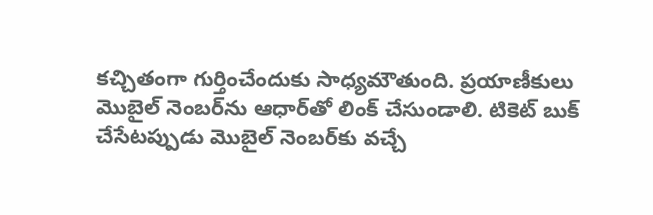కచ్చితంగా గుర్తించేందుకు సాధ్యమౌతుంది. ప్రయాణీకులు మొబైల్ నెంబర్‌ను ఆధార్‌తో లింక్ చేసుండాలి. టికెట్ బుక్ చేసేటప్పుడు మొబైల్ నెంబర్‌కు వచ్చే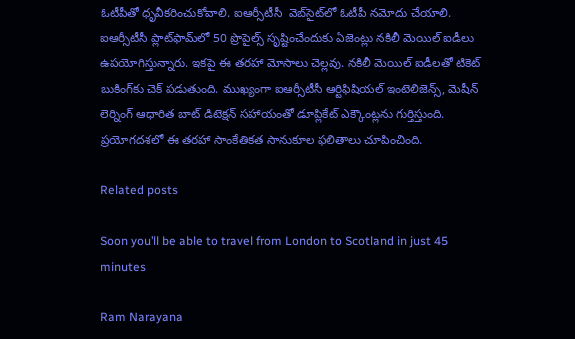ఓటీపీతో ధృవీకరించుకోవాలి. ఐఆర్సీటీసీ  వెబ్‌సైట్‌లో ఓటీపీ నమోదు చేయాలి. ఐఆర్సీటీసీ ప్లాట్‌ఫామ్‌లో 50 ప్రొపైల్స్ సృష్టించేందుకు ఏజెంట్లు నకిలీ మెయిల్ ఐడీలు ఉపయోగిస్తున్నారు. ఇకపై ఈ తరహా మోసాలు చెల్లవు. నకిలీ మెయిల్ ఐడీలతో టికెట్ బుకింగ్‌కు చెక్ పడుతుంది. ముఖ్యంగా ఐఆర్సీటీసీ ఆర్టిఫిషియల్ ఇంటెలిజెన్స్, మెషీన్ లెర్నింగ్ ఆధారిత బాట్ డిటెక్షన్ సహాయంతో డూప్లికేట్ ఎక్కౌంట్లను గుర్తిస్తుంది. ప్రయోగదశలో ఈ తరహా సాంకేతికత సానుకూల ఫలితాలు చూపించింది.

Related posts

Soon you’ll be able to travel from London to Scotland in just 45 minutes

Ram Narayana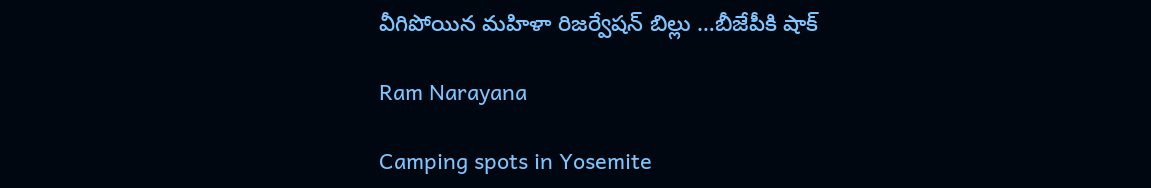వీగిపోయిన మహిళా రిజర్వేషన్ బిల్లు …బీజేపీకి షాక్

Ram Narayana

Camping spots in Yosemite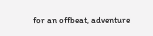for an offbeat, adventure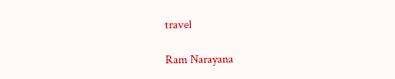travel

Ram Narayana